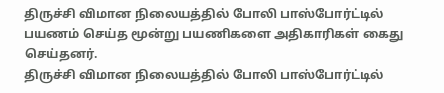திருச்சி விமான நிலையத்தில் போலி பாஸ்போர்ட்டில் பயணம் செய்த மூன்று பயணிகளை அதிகாரிகள் கைது செய்தனர்.
திருச்சி விமான நிலையத்தில் போலி பாஸ்போர்ட்டில்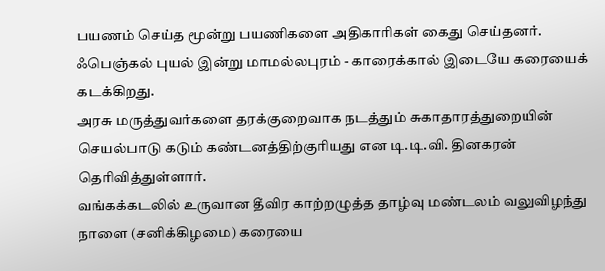பயணம் செய்த மூன்று பயணிகளை அதிகாரிகள் கைது செய்தனர்.
ஃபெஞ்கல் புயல் இன்று மாமல்லபுரம் - காரைக்கால் இடையே கரையைக் கடக்கிறது.
அரசு மருத்துவர்களை தரக்குறைவாக நடத்தும் சுகாதாரத்துறையின் செயல்பாடு கடும் கண்டனத்திற்குரியது என டி.டி.வி. தினகரன் தெரிவித்துள்ளார்.
வங்கக்கடலில் உருவான தீவிர காற்றழுத்த தாழ்வு மண்டலம் வலுவிழந்து நாளை (சனிக்கிழமை) கரையை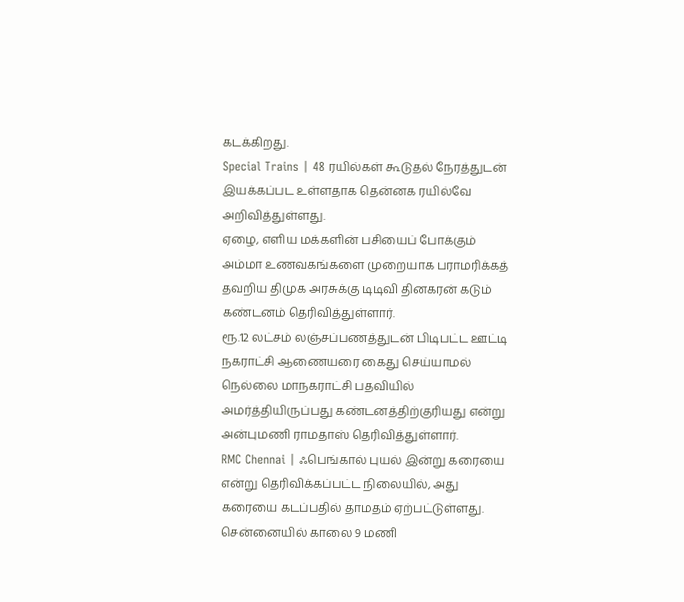கடக்கிறது.
Special Trains | 48 ரயில்கள் கூடுதல் நேரத்துடன் இயக்கப்பட உள்ளதாக தென்னக ரயில்வே அறிவித்துள்ளது.
ஏழை, எளிய மக்களின் பசியைப் போக்கும் அம்மா உணவகங்களை முறையாக பராமரிக்கத் தவறிய திமுக அரசுக்கு டிடிவி தினகரன் கடும் கண்டனம் தெரிவித்துள்ளார்.
ரூ.12 லட்சம் லஞ்சப்பணத்துடன் பிடிபட்ட ஊட்டி நகராட்சி ஆணையரை கைது செய்யாமல் நெல்லை மாநகராட்சி பதவியில் அமர்த்தியிருப்பது கண்டனத்திற்குரியது என்று அன்புமணி ராமதாஸ் தெரிவித்துள்ளார்.
RMC Chennai | ஃபெங்கால் புயல் இன்று கரையை என்று தெரிவிக்கப்பட்ட நிலையில், அது கரையை கடப்பதில் தாமதம் ஏற்பட்டுள்ளது.
சென்னையில் காலை 9 மணி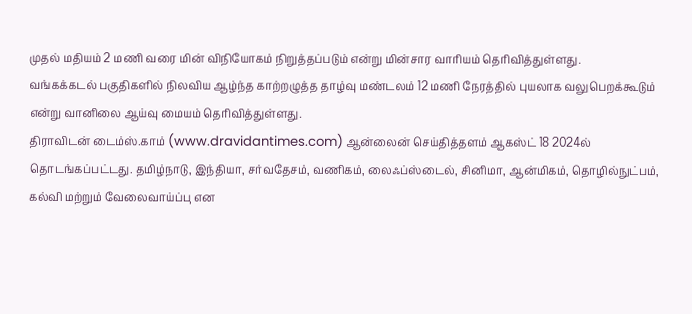முதல் மதியம் 2 மணி வரை மின் விநியோகம் நிறுத்தப்படும் என்று மின்சார வாரியம் தெரிவித்துள்ளது.
வங்கக்கடல் பகுதிகளில் நிலவிய ஆழ்ந்த காற்றழுத்த தாழ்வு மண்டலம் 12 மணி நேரத்தில் புயலாக வலுபெறக்கூடும் என்று வானிலை ஆய்வு மையம் தெரிவித்துள்ளது.
திராவிடன் டைம்ஸ்.காம் (www.dravidantimes.com) ஆன்லைன் செய்தித்தளம் ஆகஸ்ட் 18 2024ல் தொடங்கப்பட்டது. தமிழ்நாடு, இந்தியா, சர்வதேசம், வணிகம், லைஃப்ஸ்டைல், சினிமா, ஆன்மிகம், தொழில்நுட்பம், கல்வி மற்றும் வேலைவாய்ப்பு என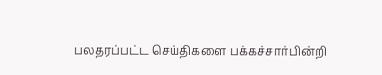பலதரப்பட்ட செய்திகளை பக்கச்சார்பின்றி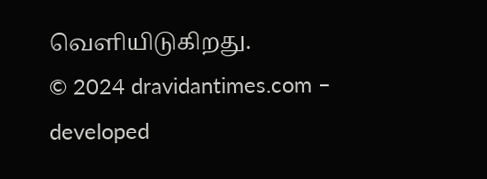வெளியிடுகிறது.
© 2024 dravidantimes.com – developed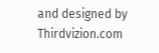and designed by Thirdvizion.com